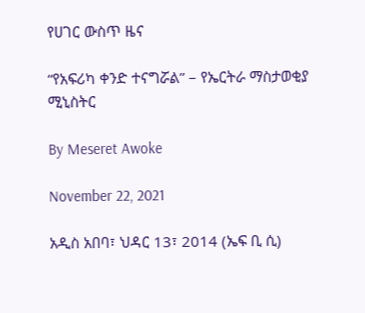የሀገር ውስጥ ዜና

“የአፍሪካ ቀንድ ተናግሯል” – የኤርትራ ማስታወቂያ ሚኒስትር

By Meseret Awoke

November 22, 2021

አዲስ አበባ፣ ህዳር 13፣ 2014 (ኤፍ ቢ ሲ)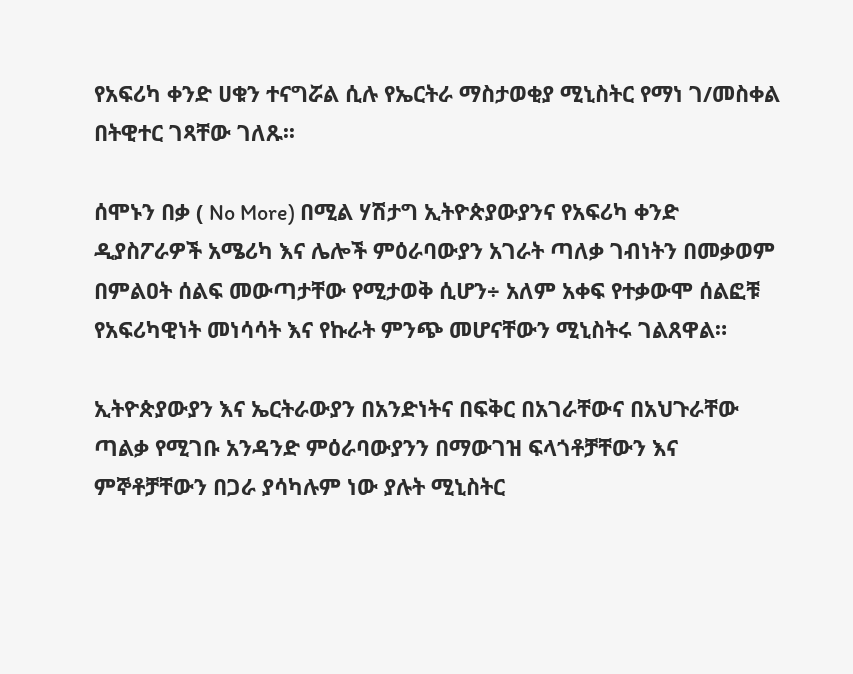የአፍሪካ ቀንድ ሀቁን ተናግሯል ሲሉ የኤርትራ ማስታወቂያ ሚኒስትር የማነ ገ/መስቀል በትዊተር ገጻቸው ገለጹ፡፡

ሰሞኑን በቃ ( No More) በሚል ሃሽታግ ኢትዮጵያውያንና የአፍሪካ ቀንድ ዲያስፖራዎች አሜሪካ እና ሌሎች ምዕራባውያን አገራት ጣለቃ ገብነትን በመቃወም በምልዐት ሰልፍ መውጣታቸው የሚታወቅ ሲሆን÷ አለም አቀፍ የተቃውሞ ሰልፎቹ የአፍሪካዊነት መነሳሳት እና የኩራት ምንጭ መሆናቸውን ሚኒስትሩ ገልጸዋል።

ኢትዮጵያውያን እና ኤርትራውያን በአንድነትና በፍቅር በአገራቸውና በአህጉራቸው ጣልቃ የሚገቡ አንዳንድ ምዕራባውያንን በማውገዝ ፍላጎቶቻቸውን እና ምኞቶቻቸውን በጋራ ያሳካሉም ነው ያሉት ሚኒስትር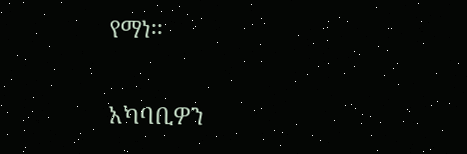የማነ፡፡

አካባቢዎን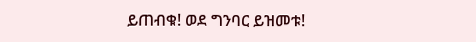ይጠብቁ! ወደ ግንባር ይዝመቱ!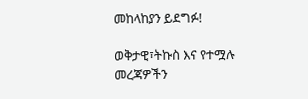መከላከያን ይደግፉ!

ወቅታዊ፣ትኩስ እና የተሟሉ መረጃዎችን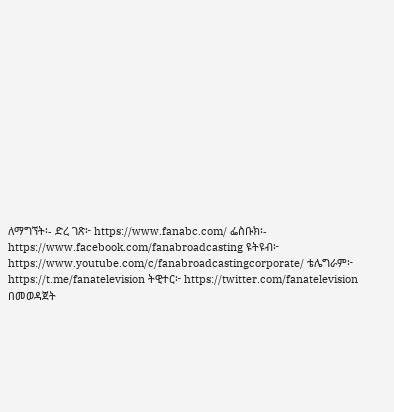ለማግኘት፡- ድረ ገጽ፦ https://www.fanabc.com/ ፌስቡክ፡- https://www.facebook.com/fanabroadcasting ዩትዩብ፦ https://www.youtube.com/c/fanabroadcastingcorporate/ ቴሌግራም፦ https://t.me/fanatelevision ትዊተር፦ https://twitter.com/fanatelevision በመወዳጀት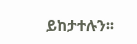ይከታተሉን፡፡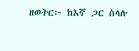ዘወትር፦ ከእኛ ጋር ስላሉ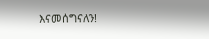እናመሰግናለን!